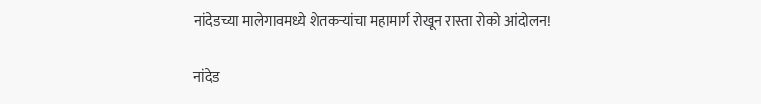नांदेडच्या मालेगावमध्ये शेतकऱ्यांचा महामार्ग रोखून रास्ता रोको आंदोलन!

नांदेड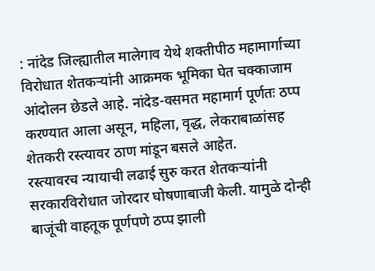: नांदेड जिल्ह्यातील मालेगाव येथे शक्तीपीठ महामार्गाच्या विरोधात शेतकऱ्यांनी आक्रमक भूमिका घेत चक्काजाम आंदोलन छेडले आहे. नांदेड-वसमत महामार्ग पूर्णतः ठप्प करण्यात आला असून, महिला, वृद्ध, लेकराबाळांसह शेतकरी रस्त्यावर ठाण मांडून बसले आहेत.
रस्त्यावरच न्यायाची लढाई सुरु करत शेतकऱ्यांनी सरकारविरोधात जोरदार घोषणाबाजी केली. यामुळे दोन्ही बाजूंची वाहतूक पूर्णपणे ठप्प झाली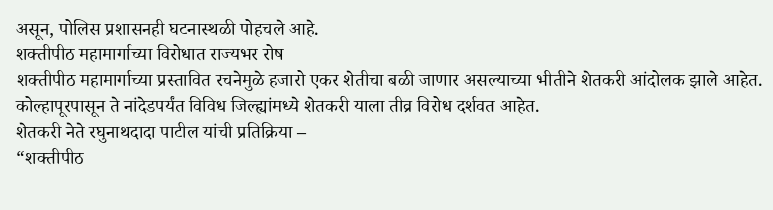असून, पोलिस प्रशासनही घटनास्थळी पोहचले आहे.
शक्तीपीठ महामार्गाच्या विरोधात राज्यभर रोष
शक्तीपीठ महामार्गाच्या प्रस्तावित रचनेमुळे हजारो एकर शेतीचा बळी जाणार असल्याच्या भीतीने शेतकरी आंदोलक झाले आहेत. कोल्हापूरपासून ते नांदेडपर्यंत विविध जिल्ह्यांमध्ये शेतकरी याला तीव्र विरोध दर्शवत आहेत.
शेतकरी नेते रघुनाथदादा पाटील यांची प्रतिक्रिया –
“शक्तीपीठ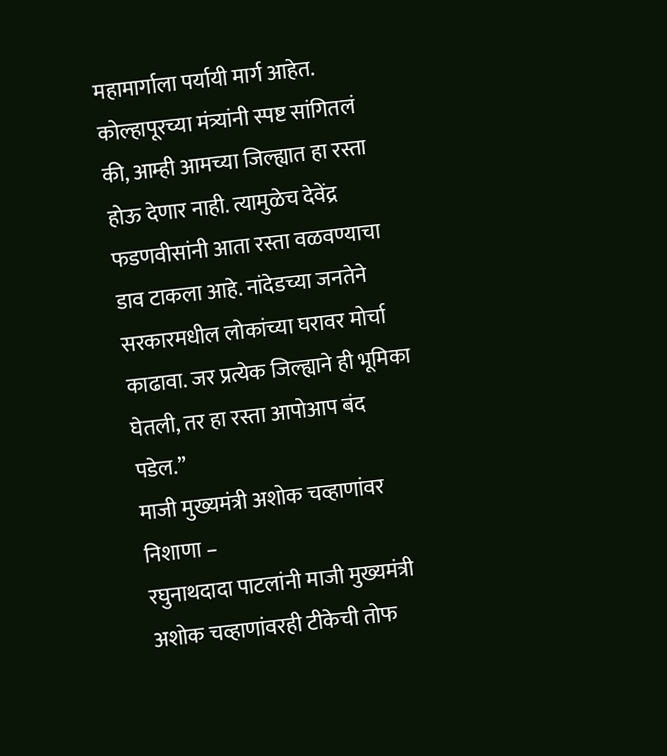महामार्गाला पर्यायी मार्ग आहेत. कोल्हापूरच्या मंत्र्यांनी स्पष्ट सांगितलं की, आम्ही आमच्या जिल्ह्यात हा रस्ता होऊ देणार नाही. त्यामुळेच देवेंद्र फडणवीसांनी आता रस्ता वळवण्याचा डाव टाकला आहे. नांदेडच्या जनतेने सरकारमधील लोकांच्या घरावर मोर्चा काढावा. जर प्रत्येक जिल्ह्याने ही भूमिका घेतली, तर हा रस्ता आपोआप बंद पडेल.”
माजी मुख्यमंत्री अशोक चव्हाणांवर निशाणा –
रघुनाथदादा पाटलांनी माजी मुख्यमंत्री अशोक चव्हाणांवरही टीकेची तोफ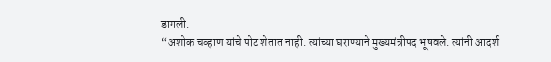डागली.
“अशोक चव्हाण यांचे पोट शेतात नाही. त्यांच्या घराण्याने मुख्यमंत्रीपद भूषवले. त्यांनी आदर्श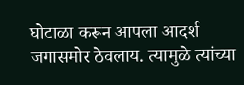घोटाळा करून आपला आदर्श जगासमोर ठेवलाय. त्यामुळे त्यांच्या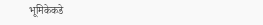भूमिकेकडे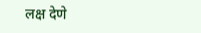लक्ष देणे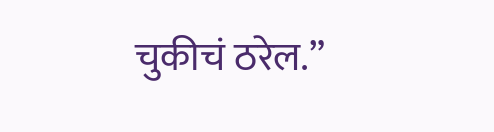चुकीचं ठरेल.”